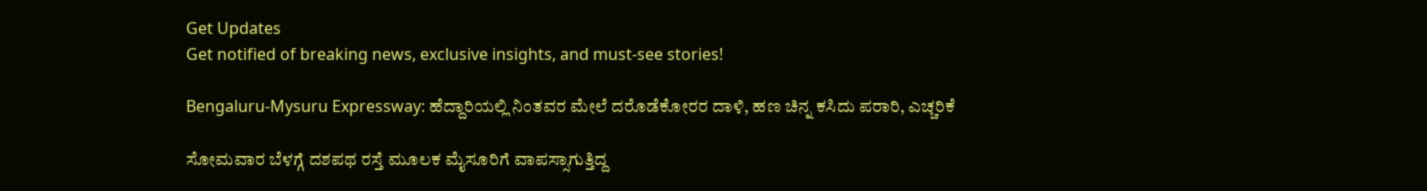Get Updates
Get notified of breaking news, exclusive insights, and must-see stories!

Bengaluru-Mysuru Expressway: ಹೆದ್ದಾರಿಯಲ್ಲಿ ನಿಂತವರ ಮೇಲೆ ದರೊಡೆಕೋರರ ದಾಳಿ, ಹಣ ಚಿನ್ನ ಕಸಿದು ಪರಾರಿ, ಎಚ್ಚರಿಕೆ

ಸೋಮವಾರ ಬೆಳಗ್ಗೆ ದಶಪಥ ರಸ್ತೆ ಮೂಲಕ ಮೈಸೂರಿಗೆ ವಾಪಸ್ಸಾಗುತ್ತಿದ್ದ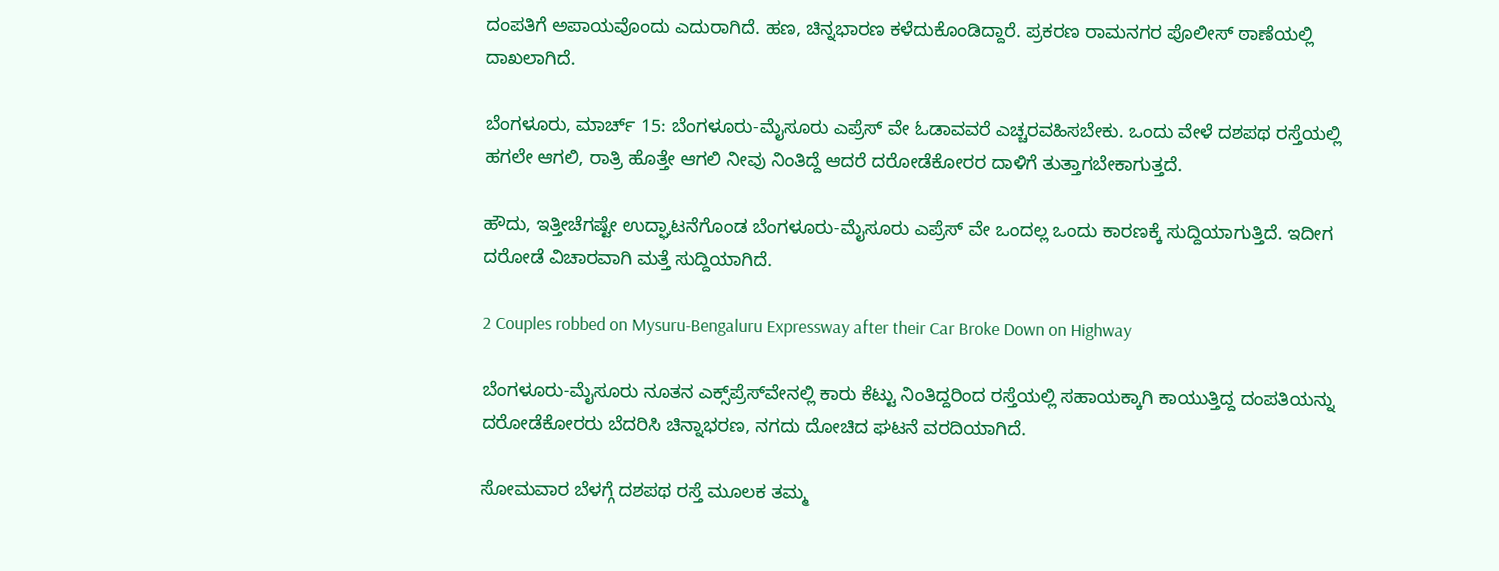ದಂಪತಿಗೆ ಅಪಾಯವೊಂದು ಎದುರಾಗಿದೆ. ಹಣ, ಚಿನ್ನಭಾರಣ ಕಳೆದುಕೊಂಡಿದ್ದಾರೆ. ಪ್ರಕರಣ ರಾಮನಗರ ಪೊಲೀಸ್ ಠಾಣೆಯಲ್ಲಿ ದಾಖಲಾಗಿದೆ.

ಬೆಂಗಳೂರು, ಮಾರ್ಚ್ 15: ಬೆಂಗಳೂರು-ಮೈಸೂರು ಎಪ್ರೆಸ್ ವೇ ಓಡಾವವರೆ ಎಚ್ಚರವಹಿಸಬೇಕು. ಒಂದು ವೇಳೆ ದಶಪಥ ರಸ್ತೆಯಲ್ಲಿ ಹಗಲೇ ಆಗಲಿ, ರಾತ್ರಿ ಹೊತ್ತೇ ಆಗಲಿ ನೀವು ನಿಂತಿದ್ದೆ ಆದರೆ ದರೋಡೆಕೋರರ ದಾಳಿಗೆ ತುತ್ತಾಗಬೇಕಾಗುತ್ತದೆ.

ಹೌದು, ಇತ್ತೀಚೆಗಷ್ಟೇ ಉದ್ಘಾಟನೆಗೊಂಡ ಬೆಂಗಳೂರು-ಮೈಸೂರು ಎಪ್ರೆಸ್ ವೇ ಒಂದಲ್ಲ ಒಂದು ಕಾರಣಕ್ಕೆ ಸುದ್ದಿಯಾಗುತ್ತಿದೆ. ಇದೀಗ ದರೋಡೆ ವಿಚಾರವಾಗಿ ಮತ್ತೆ ಸುದ್ದಿಯಾಗಿದೆ.

2 Couples robbed on Mysuru-Bengaluru Expressway after their Car Broke Down on Highway

ಬೆಂಗಳೂರು-ಮೈಸೂರು ನೂತನ ಎಕ್ಸ್‌ಪ್ರೆಸ್‌ವೇನಲ್ಲಿ ಕಾರು ಕೆಟ್ಟು ನಿಂತಿದ್ದರಿಂದ ರಸ್ತೆಯಲ್ಲಿ ಸಹಾಯಕ್ಕಾಗಿ ಕಾಯುತ್ತಿದ್ದ ದಂಪತಿಯನ್ನು ದರೋಡೆಕೋರರು ಬೆದರಿಸಿ ಚಿನ್ನಾಭರಣ, ನಗದು ದೋಚಿದ ಘಟನೆ ವರದಿಯಾಗಿದೆ.

ಸೋಮವಾರ ಬೆಳಗ್ಗೆ ದಶಪಥ ರಸ್ತೆ ಮೂಲಕ ತಮ್ಮ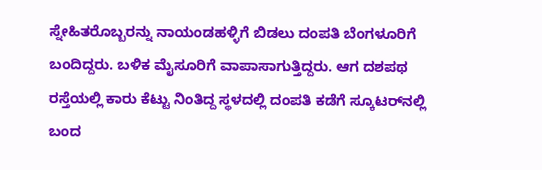ಸ್ನೇಹಿತರೊಬ್ಬರನ್ನು ನಾಯಂಡಹಳ್ಳಿಗೆ ಬಿಡಲು ದಂಪತಿ ಬೆಂಗಳೂರಿಗೆ ಬಂದಿದ್ದರು. ಬಳಿಕ ಮೈಸೂರಿಗೆ ವಾಪಾಸಾಗುತ್ತಿದ್ದರು. ಆಗ ದಶಪಥ ರಸ್ತೆಯಲ್ಲಿ ಕಾರು ಕೆಟ್ಟು ನಿಂತಿದ್ದ ಸ್ಥಳದಲ್ಲಿ ದಂಪತಿ ಕಡೆಗೆ ಸ್ಕೂಟರ್‌ನಲ್ಲಿ ಬಂದ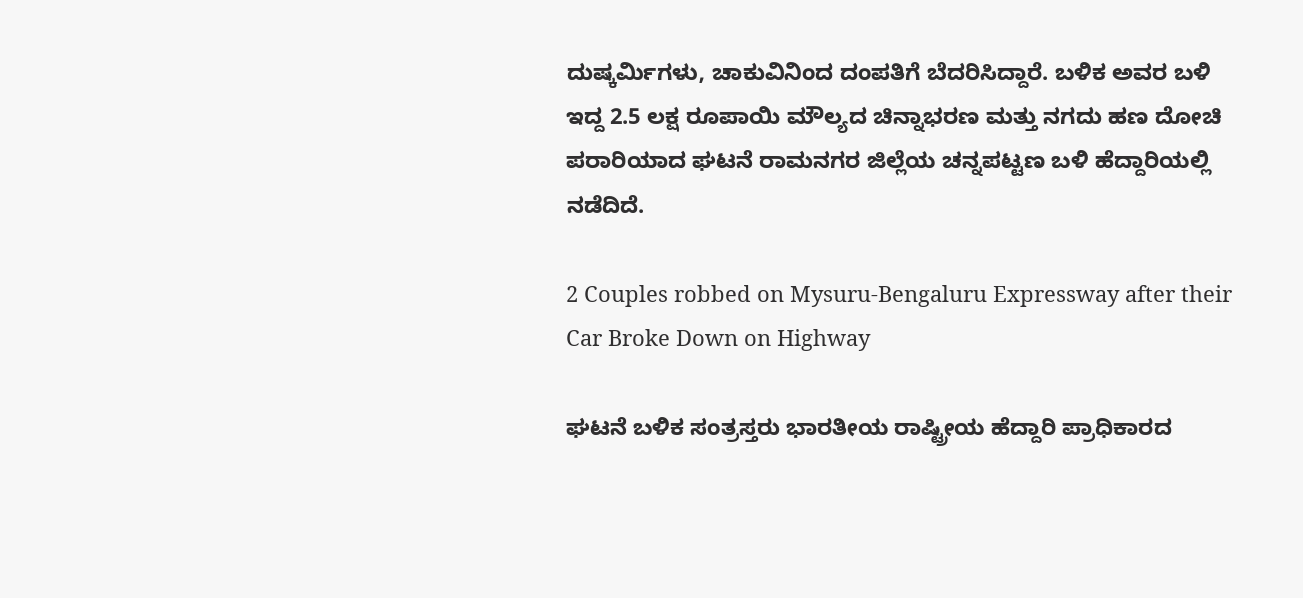ದುಷ್ಕರ್ಮಿಗಳು, ಚಾಕುವಿನಿಂದ ದಂಪತಿಗೆ ಬೆದರಿಸಿದ್ದಾರೆ. ಬಳಿಕ ಅವರ ಬಳಿ ಇದ್ದ 2.5 ಲಕ್ಷ ರೂಪಾಯಿ ಮೌಲ್ಯದ ಚಿನ್ನಾಭರಣ ಮತ್ತು ನಗದು ಹಣ ದೋಚಿ ಪರಾರಿಯಾದ ಘಟನೆ ರಾಮನಗರ ಜಿಲ್ಲೆಯ ಚನ್ನಪಟ್ಟಣ ಬಳಿ ಹೆದ್ದಾರಿಯಲ್ಲಿ ನಡೆದಿದೆ.

2 Couples robbed on Mysuru-Bengaluru Expressway after their Car Broke Down on Highway

ಘಟನೆ ಬಳಿಕ ಸಂತ್ರಸ್ತರು ಭಾರತೀಯ ರಾಷ್ಟ್ರೀಯ ಹೆದ್ದಾರಿ ಪ್ರಾಧಿಕಾರದ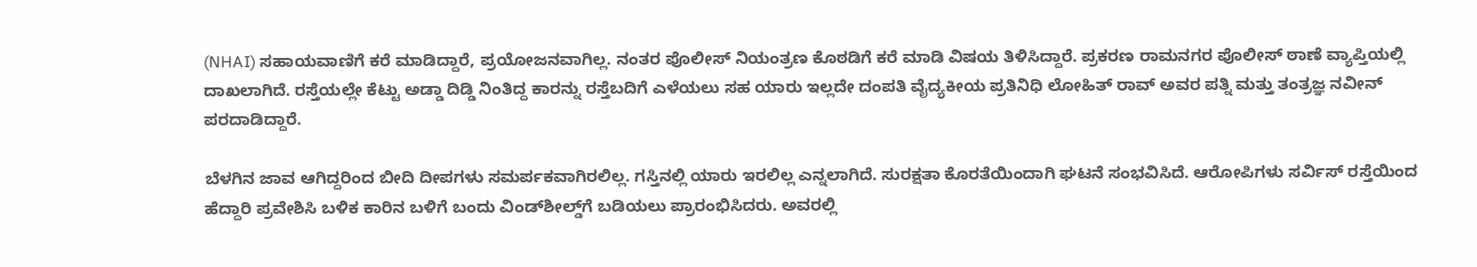(NHAI) ಸಹಾಯವಾಣಿಗೆ ಕರೆ ಮಾಡಿದ್ದಾರೆ, ಪ್ರಯೋಜನವಾಗಿಲ್ಲ. ನಂತರ ಪೊಲೀಸ್ ನಿಯಂತ್ರಣ ಕೊಠಡಿಗೆ ಕರೆ ಮಾಡಿ ವಿಷಯ ತಿಳಿಸಿದ್ದಾರೆ. ಪ್ರಕರಣ ರಾಮನಗರ ಪೊಲೀಸ್ ಠಾಣೆ ವ್ಯಾಪ್ತಿಯಲ್ಲಿ ದಾಖಲಾಗಿದೆ. ರಸ್ತೆಯಲ್ಲೇ ಕೆಟ್ಟು ಅಡ್ಡಾ ದಿಡ್ಡಿ ನಿಂತಿದ್ದ ಕಾರನ್ನು ರಸ್ತೆಬದಿಗೆ ಎಳೆಯಲು ಸಹ ಯಾರು ಇಲ್ಲದೇ ದಂಪತಿ ವೈದ್ಯಕೀಯ ಪ್ರತಿನಿಧಿ ಲೋಹಿತ್ ರಾವ್ ಅವರ ಪತ್ನಿ ಮತ್ತು ತಂತ್ರಜ್ಞ ನವೀನ್ ಪರದಾಡಿದ್ದಾರೆ.

ಬೆಳಗಿನ ಜಾವ ಆಗಿದ್ದರಿಂದ ಬೀದಿ ದೀಪಗಳು ಸಮರ್ಪಕವಾಗಿರಲಿಲ್ಲ. ಗಸ್ತಿನಲ್ಲಿ ಯಾರು ಇರಲಿಲ್ಲ ಎನ್ನಲಾಗಿದೆ. ಸುರಕ್ಷತಾ ಕೊರತೆಯಿಂದಾಗಿ ಘಟನೆ ಸಂಭವಿಸಿದೆ. ಆರೋಪಿಗಳು ಸರ್ವಿಸ್ ರಸ್ತೆಯಿಂದ ಹೆದ್ದಾರಿ ಪ್ರವೇಶಿಸಿ ಬಳಿಕ ಕಾರಿನ ಬಳಿಗೆ ಬಂದು ವಿಂಡ್‌ಶೀಲ್ಡ್‌ಗೆ ಬಡಿಯಲು ಪ್ರಾರಂಭಿಸಿದರು. ಅವರಲ್ಲಿ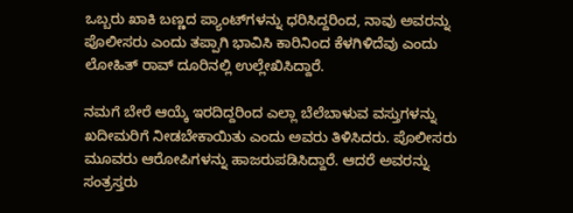ಒಬ್ಬರು ಖಾಕಿ ಬಣ್ಣದ ಪ್ಯಾಂಟ್‌ಗಳನ್ನು ಧರಿಸಿದ್ದರಿಂದ, ನಾವು ಅವರನ್ನು ಪೊಲೀಸರು ಎಂದು ತಪ್ಪಾಗಿ ಭಾವಿಸಿ ಕಾರಿನಿಂದ ಕೆಳಗಿಳಿದೆವು ಎಂದು ಲೋಹಿತ್ ರಾವ್ ದೂರಿನಲ್ಲಿ ಉಲ್ಲೇಖಿಸಿದ್ದಾರೆ.

ನಮಗೆ ಬೇರೆ ಆಯ್ಕೆ ಇರದಿದ್ದರಿಂದ ಎಲ್ಲಾ ಬೆಲೆಬಾಳುವ ವಸ್ತುಗಳನ್ನು ಖದೀಮರಿಗೆ ನೀಡಬೇಕಾಯಿತು ಎಂದು ಅವರು ತಿಳಿಸಿದರು. ಪೊಲೀಸರು ಮೂವರು ಆರೋಪಿಗಳನ್ನು ಹಾಜರುಪಡಿಸಿದ್ದಾರೆ. ಆದರೆ ಅವರನ್ನು ಸಂತ್ರಸ್ತರು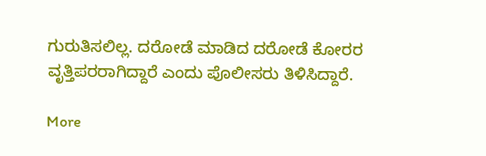ಗುರುತಿಸಲಿಲ್ಲ. ದರೋಡೆ ಮಾಡಿದ ದರೋಡೆ ಕೋರರ ವೃತ್ತಿಪರರಾಗಿದ್ದಾರೆ ಎಂದು ಪೊಲೀಸರು ತಿಳಿಸಿದ್ದಾರೆ.

More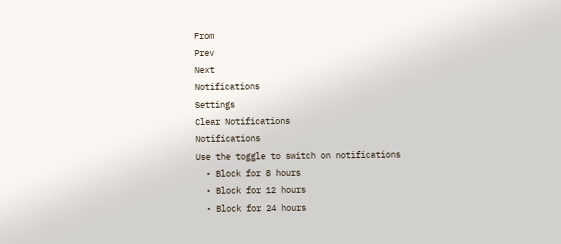From
Prev
Next
Notifications
Settings
Clear Notifications
Notifications
Use the toggle to switch on notifications
  • Block for 8 hours
  • Block for 12 hours
  • Block for 24 hours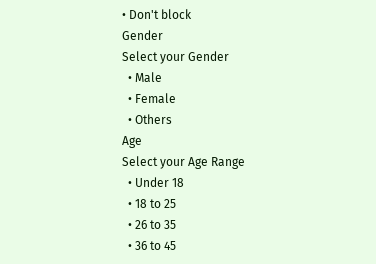• Don't block
Gender
Select your Gender
  • Male
  • Female
  • Others
Age
Select your Age Range
  • Under 18
  • 18 to 25
  • 26 to 35
  • 36 to 45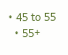• 45 to 55
  • 55+